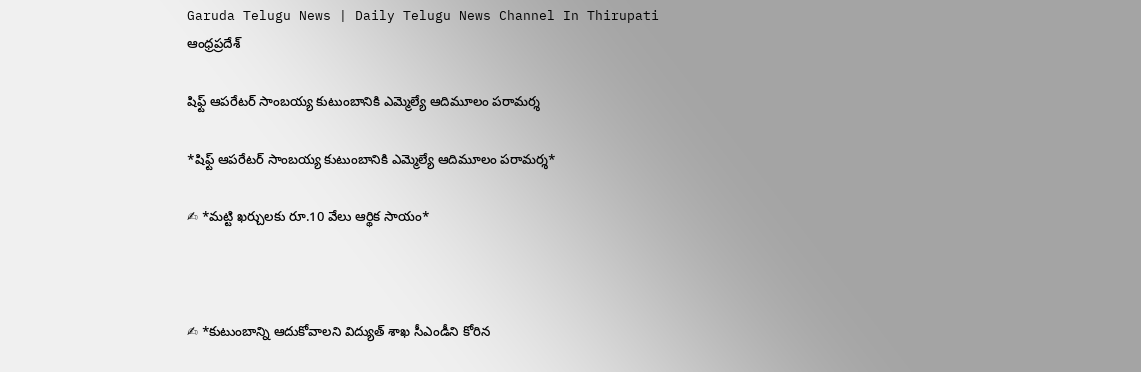Garuda Telugu News | Daily Telugu News Channel In Thirupati
ఆంధ్రప్రదేశ్

షిఫ్ట్ ఆపరేటర్ సాంబయ్య కుటుంబానికి ఎమ్మెల్యే ఆదిమూలం పరామర్శ

*షిఫ్ట్ ఆపరేటర్ సాంబయ్య కుటుంబానికి ఎమ్మెల్యే ఆదిమూలం పరామర్శ*

✍ *మట్టి ఖర్చులకు రూ.10 వేలు ఆర్థిక సాయం*



✍ *కుటుంబాన్ని ఆదుకోవాలని విద్యుత్ శాఖ సీఎండీని కోరిన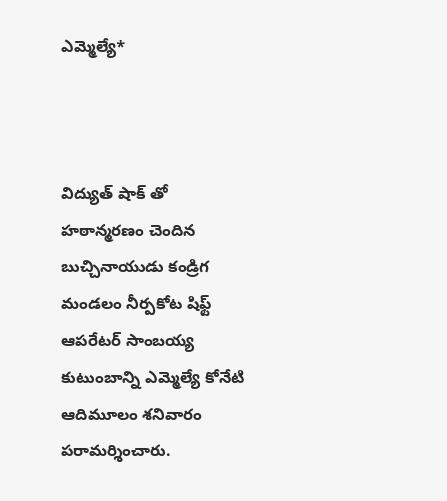ఎమ్మెల్యే*



విద్యుత్ షాక్ తో హఠాన్మరణం చెందిన బుచ్చినాయుడు కండ్రిగ మండలం నీర్పకోట షిఫ్ట్ ఆపరేటర్ సాంబయ్య కుటుంబాన్ని ఎమ్మెల్యే కోనేటి ఆదిమూలం శనివారం పరామర్శించారు.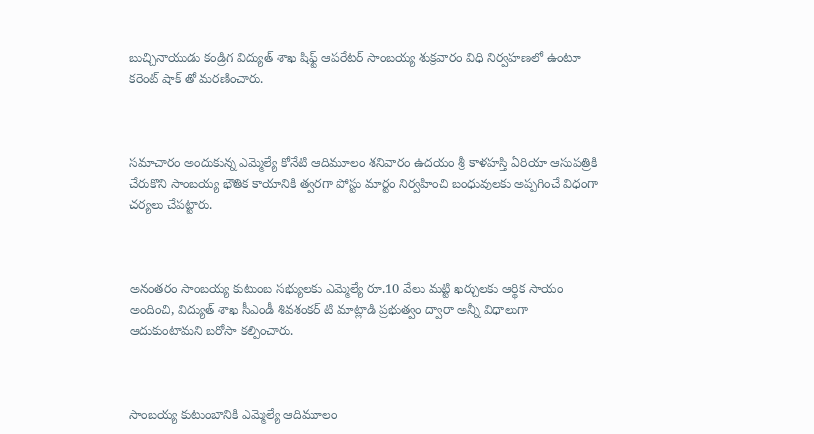బుచ్చినాయుడు కండ్రిగ విద్యుత్ శాఖ షిఫ్ట్ ఆపరేటర్ సాంబయ్య శుక్రవారం విధి నిర్వహణలో ఉంటూ కరెంట్ షాక్ తో మరణించారు.



సమాచారం అందుకున్న ఎమ్మెల్యే కోనేటి ఆదిమూలం శనివారం ఉదయం శ్రీ కాళహస్తి ఏరియా ఆసుపత్రికి చేరుకొని సాంబయ్య భౌతిక కాయానికి త్వరగా పోస్టు మార్టం నిర్వహించి బంధువులకు అప్పగించే విధంగా చర్యలు చేపట్టారు.



అనంతరం సాంబయ్య కుటుంబ సభ్యులకు ఎమ్మెల్యే రూ.10 వేలు మట్టి ఖర్చులకు ఆర్థిక సాయం అందించి, విద్యుత్ శాఖ సీఎండీ శివశంకర్ టి మాట్లాడి ప్రభుత్వం ద్వారా అన్నీ విధాలుగా ఆదుకుంటామని బరోసా కల్పించారు.



సాంబయ్య కుటుంబానికి ఎమ్మెల్యే ఆదిమూలం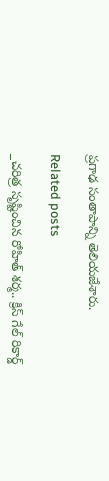ప్రగాఢ సంతాపాన్ని తెలియజేశారు.

Related posts

_చరిత్ర సృష్టించిన రోహిత్ శర్మ.. క్రిస్ గేల్ రికార్డ్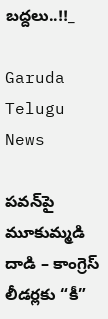బద్దలు..!!_

Garuda Telugu News

పవన్‌పై మూకుమ్మడి దాడి – కాంగ్రెస్‌ లీడర్లకు “కీ”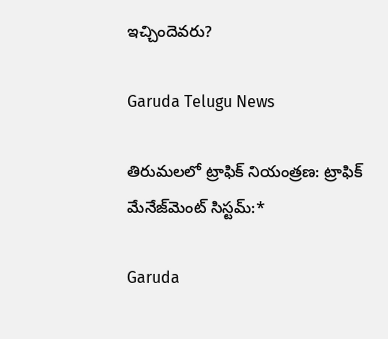ఇచ్చిందెవరు?

Garuda Telugu News

తిరుమలలో ట్రాఫిక్ నియంత్రణ: ట్రాఫిక్ మేనేజ్‌మెంట్ సిస్టమ్:*

Garuda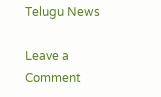Telugu News

Leave a Comment